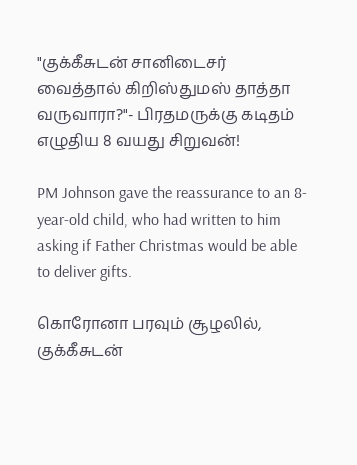"குக்கீசுடன் சானிடைசர் வைத்தால் கிறிஸ்துமஸ் தாத்தா வருவாரா?"- பிரதமருக்கு கடிதம் எழுதிய 8 வயது சிறுவன்!

PM Johnson gave the reassurance to an 8-year-old child, who had written to him asking if Father Christmas would be able to deliver gifts.

கொரோனா பரவும் சூழலில், குக்கீசுடன்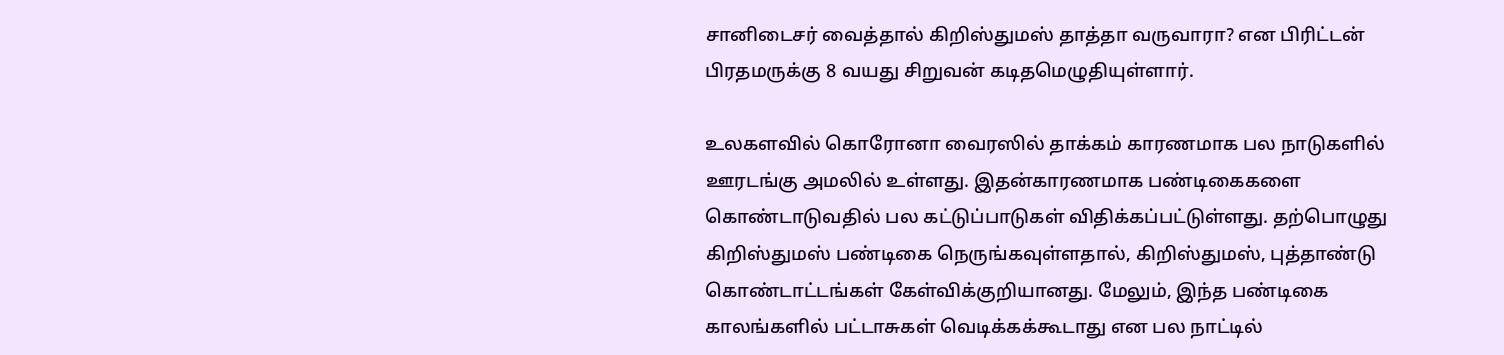சானிடைசர் வைத்தால் கிறிஸ்துமஸ் தாத்தா வருவாரா? என பிரிட்டன் பிரதமருக்கு 8 வயது சிறுவன் கடிதமெழுதியுள்ளார்.

உலகளவில் கொரோனா வைரஸில் தாக்கம் காரணமாக பல நாடுகளில் ஊரடங்கு அமலில் உள்ளது. இதன்காரணமாக பண்டிகைகளை கொண்டாடுவதில் பல கட்டுப்பாடுகள் விதிக்கப்பட்டுள்ளது. தற்பொழுது கிறிஸ்துமஸ் பண்டிகை நெருங்கவுள்ளதால், கிறிஸ்துமஸ், புத்தாண்டு கொண்டாட்டங்கள் கேள்விக்குறியானது. மேலும், இந்த பண்டிகை காலங்களில் பட்டாசுகள் வெடிக்கக்கூடாது என பல நாட்டில்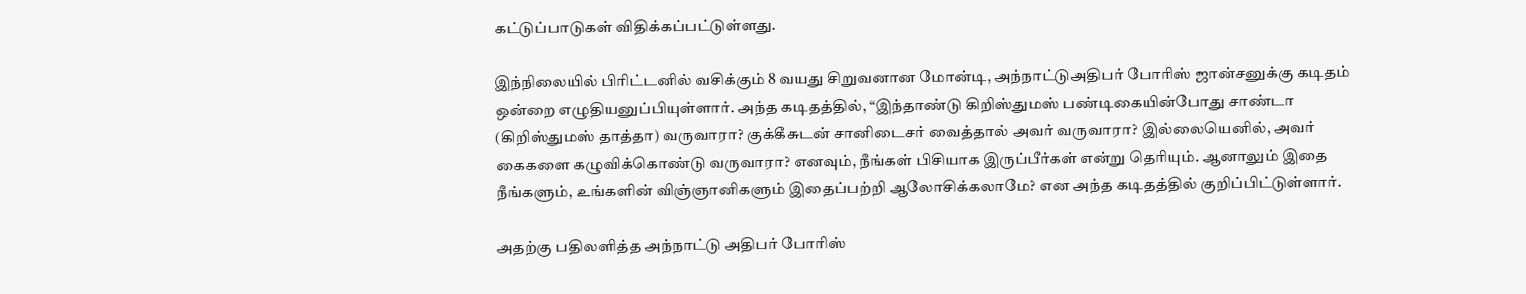கட்டுப்பாடுகள் விதிக்கப்பட்டுள்ளது.

இந்நிலையில் பிரிட்டனில் வசிக்கும் 8 வயது சிறுவனான மோன்டி, அந்நாட்டுஅதிபர் போரிஸ் ஜான்சனுக்கு கடிதம் ஒன்றை எழுதியனுப்பியுள்ளார். அந்த கடிதத்தில், “இந்தாண்டு கிறிஸ்துமஸ் பண்டிகையின்போது சாண்டா (கிறிஸ்துமஸ் தாத்தா) வருவாரா? குக்கீசுடன் சானிடைசர் வைத்தால் அவர் வருவாரா? இல்லையெனில், அவர் கைகளை கழுவிக்கொண்டு வருவாரா? எனவும், நீங்கள் பிசியாக இருப்பீர்கள் என்று தெரியும். ஆனாலும் இதை நீங்களும், உங்களின் விஞ்ஞானிகளும் இதைப்பற்றி ஆலோசிக்கலாமே? என அந்த கடிதத்தில் குறிப்பிட்டுள்ளார்.

அதற்கு பதிலளித்த அந்நாட்டு அதிபர் போரிஸ்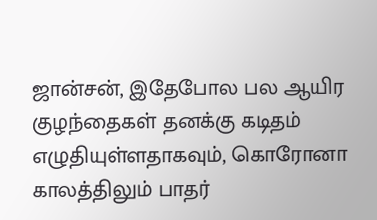ஜான்சன், இதேபோல பல ஆயிர குழந்தைகள் தனக்கு கடிதம் எழுதியுள்ளதாகவும், கொரோனா காலத்திலும் பாதர்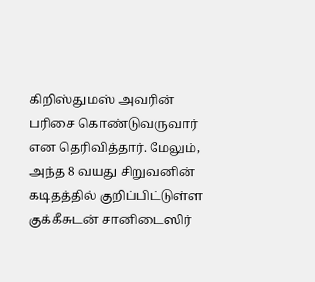கிறிஸ்துமஸ் அவரின் பரிசை கொண்டுவருவார் என தெரிவித்தார். மேலும், அந்த 8 வயது சிறுவனின் கடிதத்தில் குறிப்பிட்டுள்ள குக்கீசுடன் சானிடைஸிர்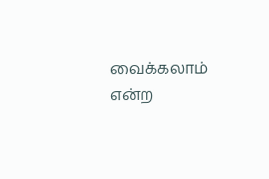வைக்கலாம் என்ற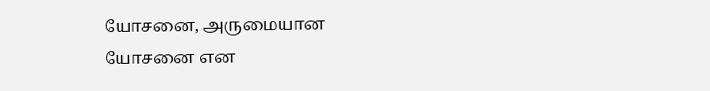யோசனை, அருமையான யோசனை என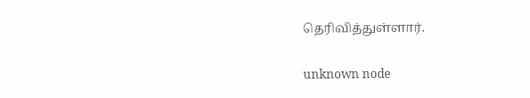தெரிவித்துள்ளார்.

unknown node